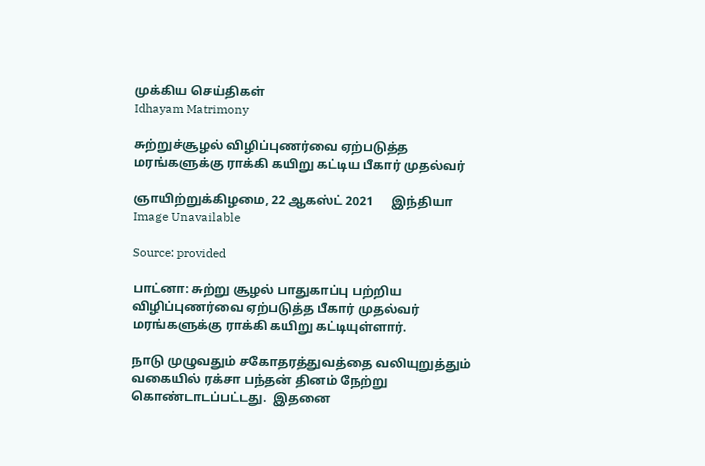முக்கிய செய்திகள்
Idhayam Matrimony

சுற்றுச்சூழல் விழிப்புணர்வை ஏற்படுத்த மரங்களுக்கு ராக்கி கயிறு கட்டிய பீகார் முதல்வர்

ஞாயிற்றுக்கிழமை, 22 ஆகஸ்ட் 2021      இந்தியா
Image Unavailable

Source: provided

பாட்னா: சுற்று சூழல் பாதுகாப்பு பற்றிய விழிப்புணர்வை ஏற்படுத்த பீகார் முதல்வர் மரங்களுக்கு ராக்கி கயிறு கட்டியுள்ளார்.

நாடு முழுவதும் சகோதரத்துவத்தை வலியுறுத்தும் வகையில் ரக்சா பந்தன் தினம் நேற்று கொண்டாடப்பட்டது.  இதனை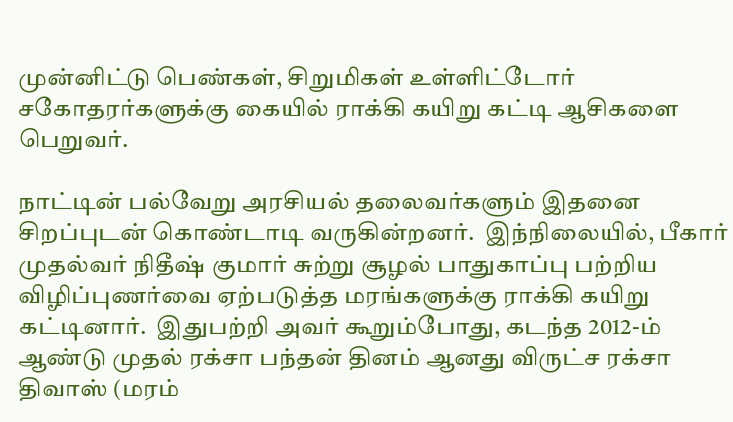முன்னிட்டு பெண்கள், சிறுமிகள் உள்ளிட்டோர் சகோதரர்களுக்கு கையில் ராக்கி கயிறு கட்டி ஆசிகளை பெறுவர்.

நாட்டின் பல்வேறு அரசியல் தலைவர்களும் இதனை சிறப்புடன் கொண்டாடி வருகின்றனர்.  இந்நிலையில், பீகார் முதல்வர் நிதீஷ் குமார் சுற்று சூழல் பாதுகாப்பு பற்றிய விழிப்புணர்வை ஏற்படுத்த மரங்களுக்கு ராக்கி கயிறு கட்டினார்.  இதுபற்றி அவர் கூறும்போது, கடந்த 2012-ம் ஆண்டு முதல் ரக்சா பந்தன் தினம் ஆனது விருட்ச ரக்சா திவாஸ் (மரம்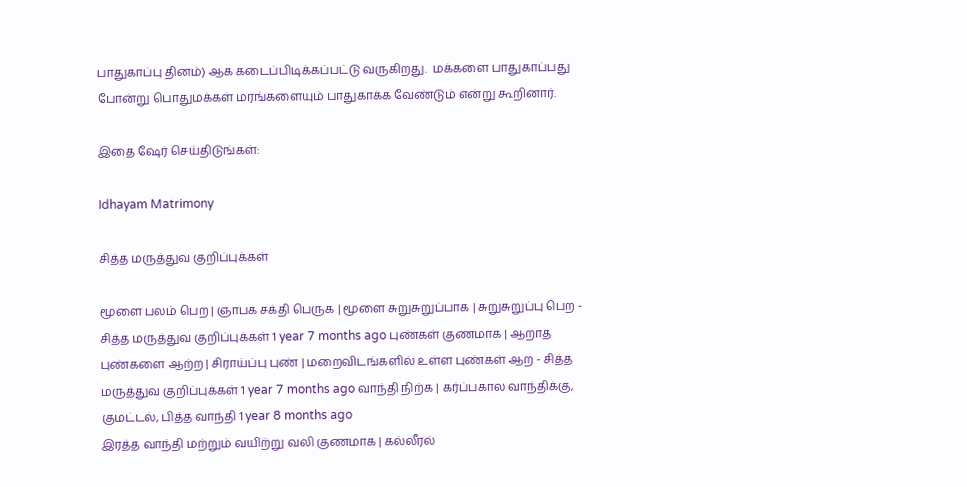பாதுகாப்பு தினம்) ஆக கடைப்பிடிக்கப்பட்டு வருகிறது.  மக்களை பாதுகாப்பது போன்று பொதுமக்கள் மரங்களையும் பாதுகாக்க வேண்டும் என்று கூறினார்.

இதை ஷேர் செய்திடுங்கள்:

Idhayam Matrimony

சித்த மருத்துவ குறிப்புக்கள்

மூளை பலம் பெற | ஞாபக சக்தி பெருக | மூளை சுறுசுறுப்பாக | சுறுசுறுப்பு பெற - சித்த மருத்துவ குறிப்புக்கள் 1 year 7 months ago புண்கள் குணமாக | ஆறாத புண்களை ஆற்ற | சிராய்ப்பு புண் | மறைவிடங்களில் உள்ள புண்கள் ஆற - சித்த மருத்துவ குறிப்புக்கள் 1 year 7 months ago வாந்தி நிற்க | கர்ப்பகால வாந்திக்கு, குமட்டல், பித்த வாந்தி 1 year 8 months ago
இரத்த வாந்தி மற்றும் வயிற்று வலி குணமாக | கல்லீரல்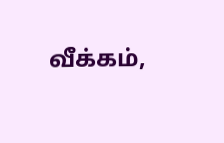வீக்கம்,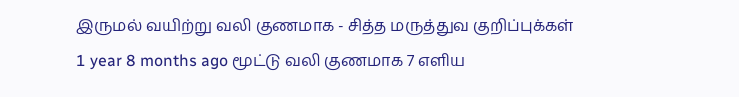இருமல் வயிற்று வலி குணமாக - சித்த மருத்துவ குறிப்புக்கள் 1 year 8 months ago மூட்டு வலி குணமாக 7 எளிய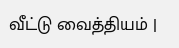வீட்டு வைத்தியம் |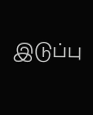இடுப்பு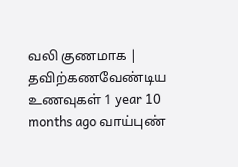வலி குணமாக | தவிற்கணவேண்டிய உணவுகள் 1 year 10 months ago வாய்புண்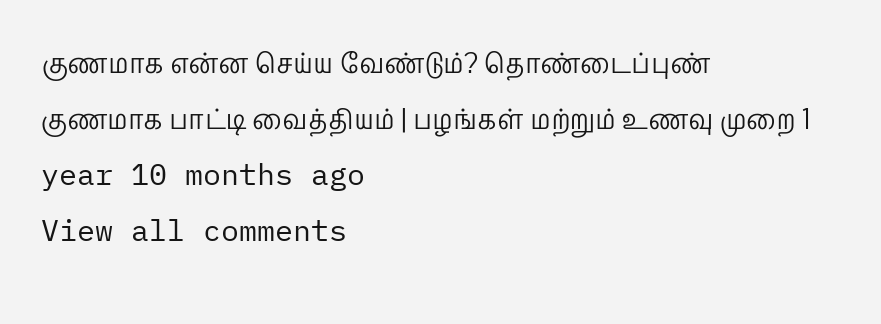குணமாக என்ன செய்ய வேண்டும்? தொண்டைப்புண் குணமாக பாட்டி வைத்தியம் | பழங்கள் மற்றும் உணவு முறை 1 year 10 months ago
View all comments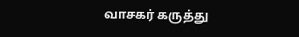வாசகர் கருத்து